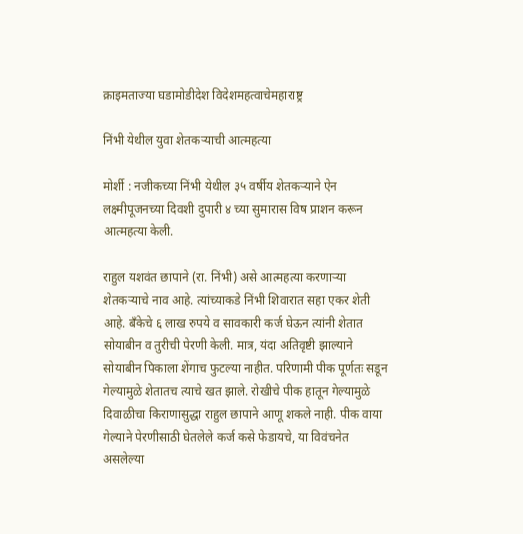क्राइमताज्या घडामोडीदेश विदेशमहत्वाचेमहाराष्ट्र

निंभी येथील युवा शेतकऱ्याची आत्महत्या

मोर्शी : नजीकच्या निंभी येथील ३५ वर्षीय शेतकऱ्याने ऐन लक्ष्मीपूजनच्या दिवशी दुपारी ४ च्या सुमारास विष प्राशन करून आत्महत्या केली.

राहुल यशवंत छापाने (रा. निंभी) असे आत्महत्या करणाऱ्या शेतकऱ्याचे नाव आहे. त्यांच्याकडे निंभी शिवारात सहा एकर शेती आहे. बँकेचे ६ लाख रुपये व सावकारी कर्ज घेऊन त्यांनी शेतात सोयाबीन व तुरीची पेरणी केली. मात्र, यंदा अतिवृष्टी झाल्याने सोयाबीन पिकाला शेंगाच फुटल्या नाहीत. परिणामी पीक पूर्णतः सडून गेल्यामुळे शेतातच त्याचे खत झाले. रोखीचे पीक हातून गेल्यामुळे दिवाळीचा किराणासुद्धा राहुल छापाने आणू शकले नाही. पीक वाया गेल्याने पेरणीसाठी घेतलेले कर्ज कसे फेडायचे, या विवंचनेत असलेल्या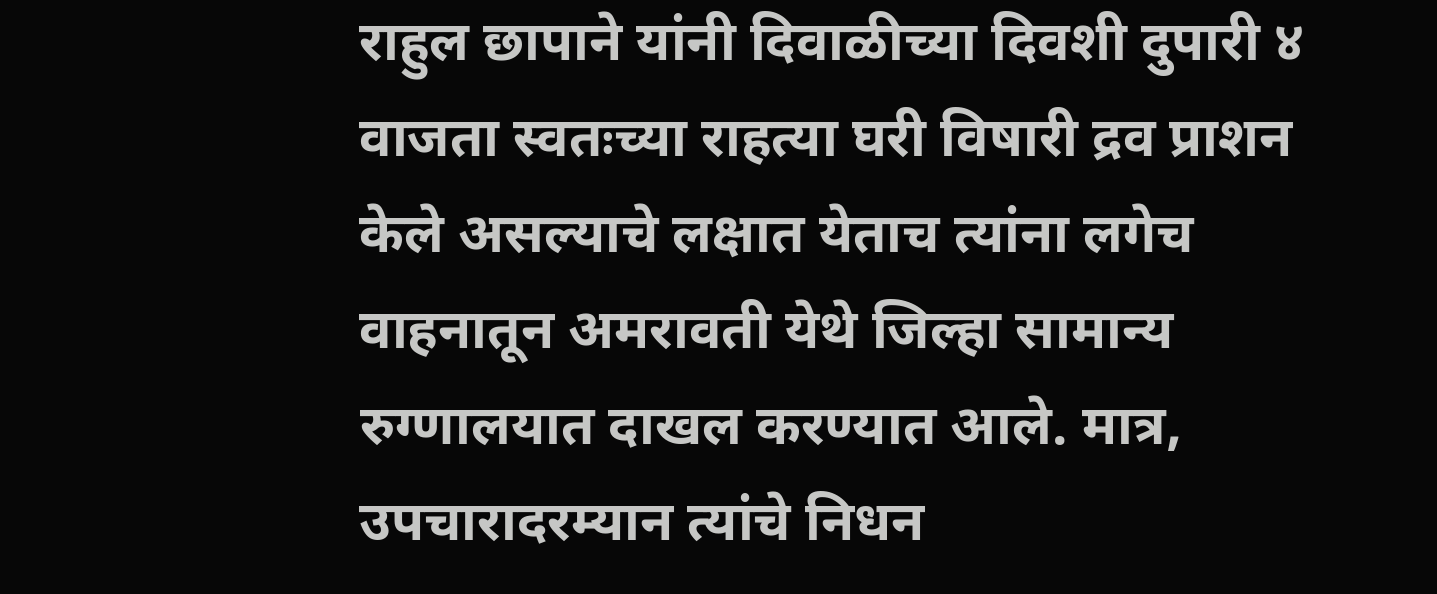राहुल छापाने यांनी दिवाळीच्या दिवशी दुपारी ४ वाजता स्वतःच्या राहत्या घरी विषारी द्रव प्राशन केले असल्याचे लक्षात येताच त्यांना लगेच वाहनातून अमरावती येथे जिल्हा सामान्य रुग्णालयात दाखल करण्यात आले. मात्र, उपचारादरम्यान त्यांचे निधन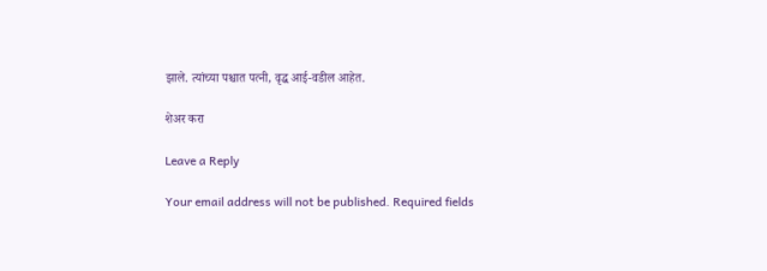झाले. त्यांच्या पश्चात पत्नी, वृद्ध आई-वडील आहेत.

शेअर करा

Leave a Reply

Your email address will not be published. Required fields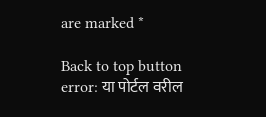are marked *

Back to top button
error: या पोर्टल वरील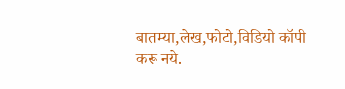बातम्या,लेख,फोटो,विडियो कॉपी करू नये.